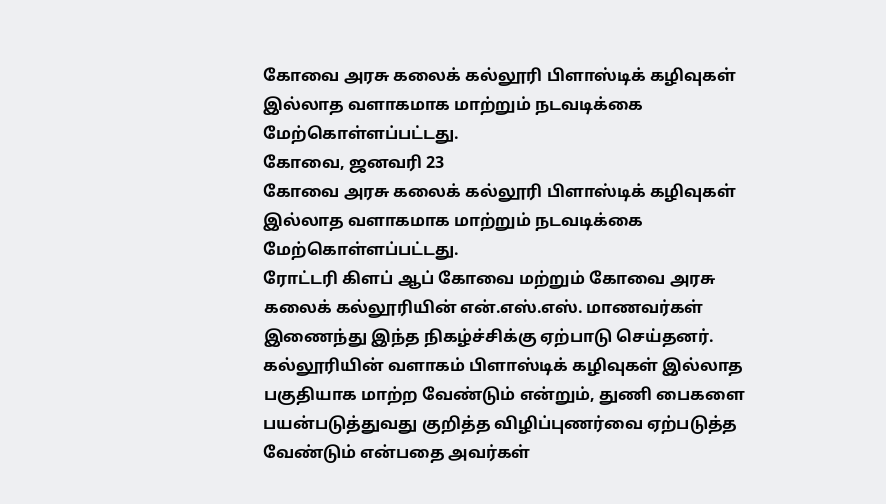கோவை அரசு கலைக் கல்லூரி பிளாஸ்டிக் கழிவுகள் இல்லாத வளாகமாக மாற்றும் நடவடிக்கை மேற்கொள்ளப்பட்டது.
கோவை, ஜனவரி 23
கோவை அரசு கலைக் கல்லூரி பிளாஸ்டிக் கழிவுகள் இல்லாத வளாகமாக மாற்றும் நடவடிக்கை மேற்கொள்ளப்பட்டது.
ரோட்டரி கிளப் ஆப் கோவை மற்றும் கோவை அரசு கலைக் கல்லூரியின் என்.எஸ்.எஸ். மாணவர்கள் இணைந்து இந்த நிகழ்ச்சிக்கு ஏற்பாடு செய்தனர். கல்லூரியின் வளாகம் பிளாஸ்டிக் கழிவுகள் இல்லாத பகுதியாக மாற்ற வேண்டும் என்றும், துணி பைகளை பயன்படுத்துவது குறித்த விழிப்புணர்வை ஏற்படுத்த வேண்டும் என்பதை அவர்கள்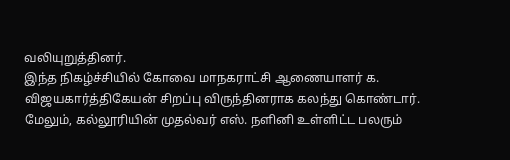வலியுறுத்தினர்.
இந்த நிகழ்ச்சியில் கோவை மாநகராட்சி ஆணையாளர் க. விஜயகார்த்திகேயன் சிறப்பு விருந்தினராக கலந்து கொண்டார். மேலும், கல்லூரியின் முதல்வர் எஸ். நளினி உள்ளிட்ட பலரும்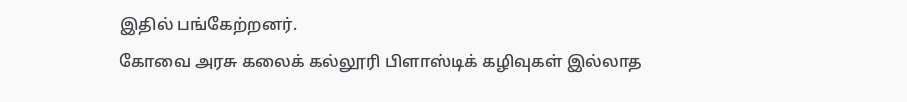இதில் பங்கேற்றனர்.
கோவை அரசு கலைக் கல்லூரி பிளாஸ்டிக் கழிவுகள் இல்லாத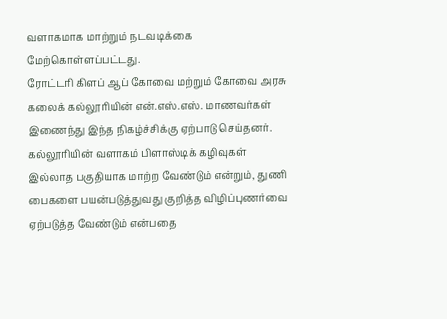வளாகமாக மாற்றும் நடவடிக்கை மேற்கொள்ளப்பட்டது.
ரோட்டரி கிளப் ஆப் கோவை மற்றும் கோவை அரசு கலைக் கல்லூரியின் என்.எஸ்.எஸ். மாணவர்கள் இணைந்து இந்த நிகழ்ச்சிக்கு ஏற்பாடு செய்தனர். கல்லூரியின் வளாகம் பிளாஸ்டிக் கழிவுகள் இல்லாத பகுதியாக மாற்ற வேண்டும் என்றும், துணி பைகளை பயன்படுத்துவது குறித்த விழிப்புணர்வை ஏற்படுத்த வேண்டும் என்பதை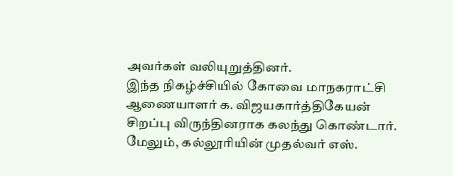அவர்கள் வலியுறுத்தினர்.
இந்த நிகழ்ச்சியில் கோவை மாநகராட்சி ஆணையாளர் க. விஜயகார்த்திகேயன் சிறப்பு விருந்தினராக கலந்து கொண்டார். மேலும், கல்லூரியின் முதல்வர் எஸ்.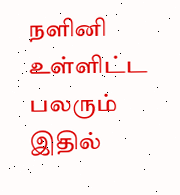நளினி உள்ளிட்ட பலரும் இதில்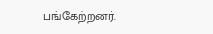பங்கேற்றனர்.